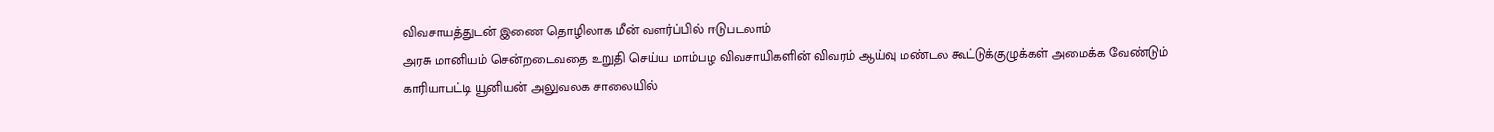விவசாயத்துடன் இணை தொழிலாக மீன் வளர்ப்பில் ஈடுபடலாம்
அரசு மானியம் சென்றடைவதை உறுதி செய்ய மாம்பழ விவசாயிகளின் விவரம் ஆய்வு மண்டல கூட்டுக்குழுக்கள் அமைக்க வேண்டும்
காரியாபட்டி யூனியன் அலுவலக சாலையில்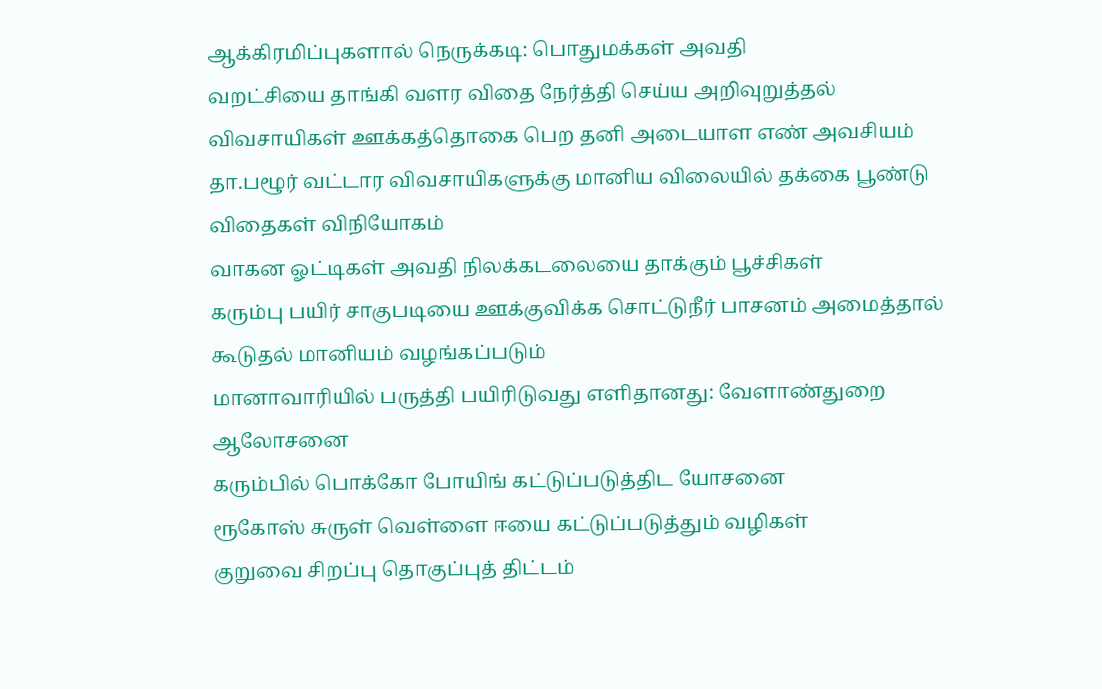ஆக்கிரமிப்புகளால் நெருக்கடி: பொதுமக்கள் அவதி
வறட்சியை தாங்கி வளர விதை நேர்த்தி செய்ய அறிவுறுத்தல்
விவசாயிகள் ஊக்கத்தொகை பெற தனி அடையாள எண் அவசியம்
தா.பழூர் வட்டார விவசாயிகளுக்கு மானிய விலையில் தக்கை பூண்டு விதைகள் விநியோகம்
வாகன ஓட்டிகள் அவதி நிலக்கடலையை தாக்கும் பூச்சிகள்
கரும்பு பயிர் சாகுபடியை ஊக்குவிக்க சொட்டுநீர் பாசனம் அமைத்தால் கூடுதல் மானியம் வழங்கப்படும்
மானாவாரியில் பருத்தி பயிரிடுவது எளிதானது: வேளாண்துறை ஆலோசனை
கரும்பில் பொக்கோ போயிங் கட்டுப்படுத்திட யோசனை
ரூகோஸ் சுருள் வெள்ளை ஈயை கட்டுப்படுத்தும் வழிகள்
குறுவை சிறப்பு தொகுப்புத் திட்டம்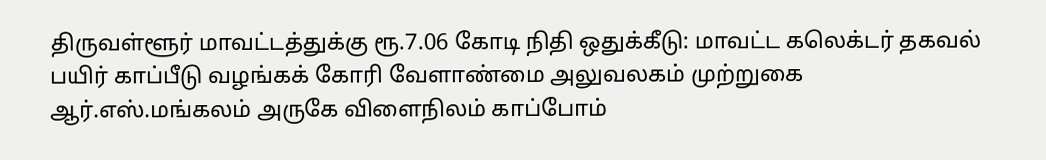திருவள்ளூர் மாவட்டத்துக்கு ரூ.7.06 கோடி நிதி ஒதுக்கீடு: மாவட்ட கலெக்டர் தகவல்
பயிர் காப்பீடு வழங்கக் கோரி வேளாண்மை அலுவலகம் முற்றுகை
ஆர்.எஸ்.மங்கலம் அருகே விளைநிலம் காப்போம்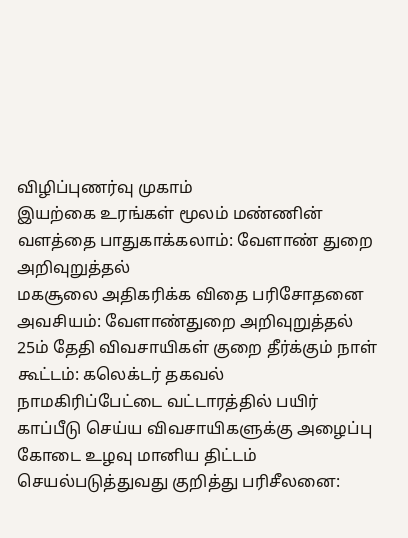விழிப்புணர்வு முகாம்
இயற்கை உரங்கள் மூலம் மண்ணின் வளத்தை பாதுகாக்கலாம்: வேளாண் துறை அறிவுறுத்தல்
மகசூலை அதிகரிக்க விதை பரிசோதனை அவசியம்: வேளாண்துறை அறிவுறுத்தல்
25ம் தேதி விவசாயிகள் குறை தீர்க்கும் நாள் கூட்டம்: கலெக்டர் தகவல்
நாமகிரிப்பேட்டை வட்டாரத்தில் பயிர் காப்பீடு செய்ய விவசாயிகளுக்கு அழைப்பு
கோடை உழவு மானிய திட்டம் செயல்படுத்துவது குறித்து பரிசீலனை: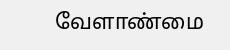வேளாண்மை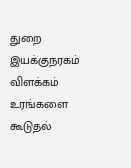துறை இயக்குநரகம் விளக்கம்
உரங்களை கூடுதல்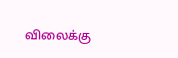விலைக்கு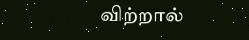விற்றால்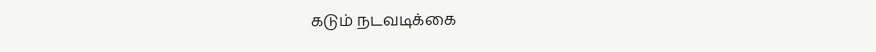கடும் நடவடிக்கை